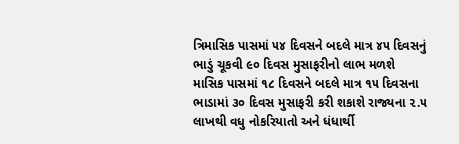ત્રિમાસિક પાસમાં ૫૪ દિવસને બદલે માત્ર ૪૫ દિવસનું ભાડું ચૂકવી ૯૦ દિવસ મુસાફરીનો લાભ મળશે
માસિક પાસમાં ૧૮ દિવસને બદલે માત્ર ૧૫ દિવસના ભાડામાં ૩૦ દિવસ મુસાફરી કરી શકાશે રાજ્યના ૨.૫ લાખથી વધુ નોકરિયાતો અને ધંધાર્થી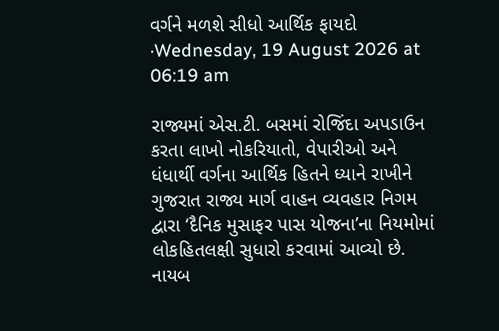વર્ગને મળશે સીધો આર્થિક ફાયદો
·Wednesday, 19 August 2026 at 06:19 am

રાજ્યમાં એસ.ટી. બસમાં રોજિંદા અપડાઉન કરતા લાખો નોકરિયાતો, વેપારીઓ અને ધંધાર્થી વર્ગના આર્થિક હિતને ધ્યાને રાખીને ગુજરાત રાજ્ય માર્ગ વાહન વ્યવહાર નિગમ દ્વારા ‘દૈનિક મુસાફર પાસ યોજના’ના નિયમોમાં લોકહિતલક્ષી સુધારો કરવામાં આવ્યો છે. નાયબ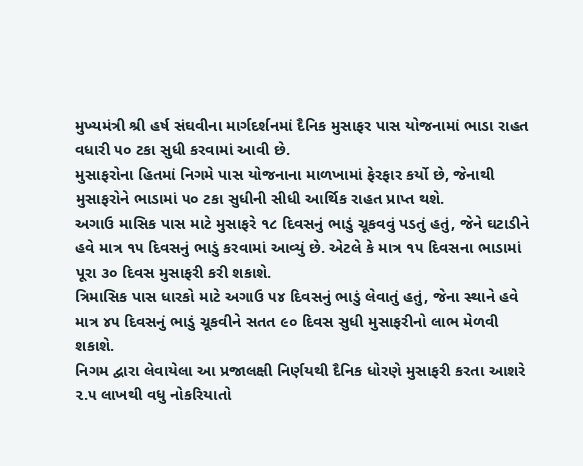મુખ્યમંત્રી શ્રી હર્ષ સંઘવીના માર્ગદર્શનમાં દૈનિક મુસાફર પાસ યોજનામાં ભાડા રાહત વધારી ૫૦ ટકા સુધી કરવામાં આવી છે.
મુસાફરોના હિતમાં નિગમે પાસ યોજનાના માળખામાં ફેરફાર કર્યો છે, જેનાથી મુસાફરોને ભાડામાં ૫૦ ટકા સુધીની સીધી આર્થિક રાહત પ્રાપ્ત થશે.
અગાઉ માસિક પાસ માટે મુસાફરે ૧૮ દિવસનું ભાડું ચૂકવવું પડતું હતું, જેને ઘટાડીને હવે માત્ર ૧૫ દિવસનું ભાડું કરવામાં આવ્યું છે. એટલે કે માત્ર ૧૫ દિવસના ભાડામાં પૂરા ૩૦ દિવસ મુસાફરી કરી શકાશે.
ત્રિમાસિક પાસ ધારકો માટે અગાઉ ૫૪ દિવસનું ભાડું લેવાતું હતું, જેના સ્થાને હવે માત્ર ૪૫ દિવસનું ભાડું ચૂકવીને સતત ૯૦ દિવસ સુધી મુસાફરીનો લાભ મેળવી શકાશે.
નિગમ દ્વારા લેવાયેલા આ પ્રજાલક્ષી નિર્ણયથી દૈનિક ધોરણે મુસાફરી કરતા આશરે ૨.૫ લાખથી વધુ નોકરિયાતો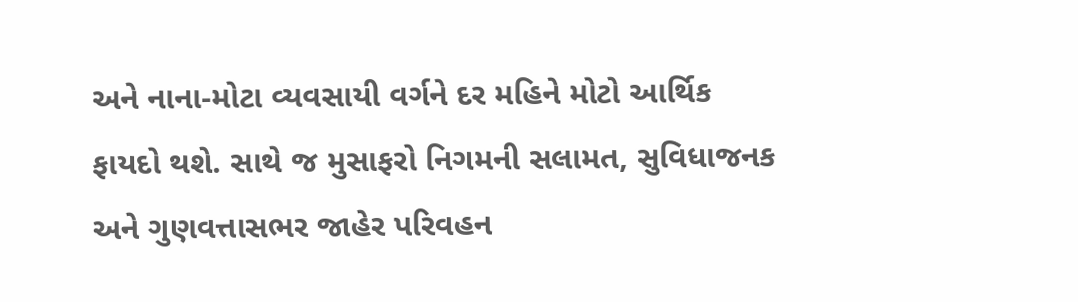અને નાના-મોટા વ્યવસાયી વર્ગને દર મહિને મોટો આર્થિક ફાયદો થશે. સાથે જ મુસાફરો નિગમની સલામત, સુવિધાજનક અને ગુણવત્તાસભર જાહેર પરિવહન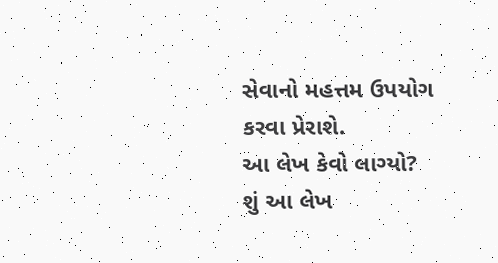સેવાનો મહત્તમ ઉપયોગ કરવા પ્રેરાશે.
આ લેખ કેવો લાગ્યો?
શું આ લેખ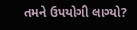તમને ઉપયોગી લાગ્યો?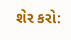શેર કરો: